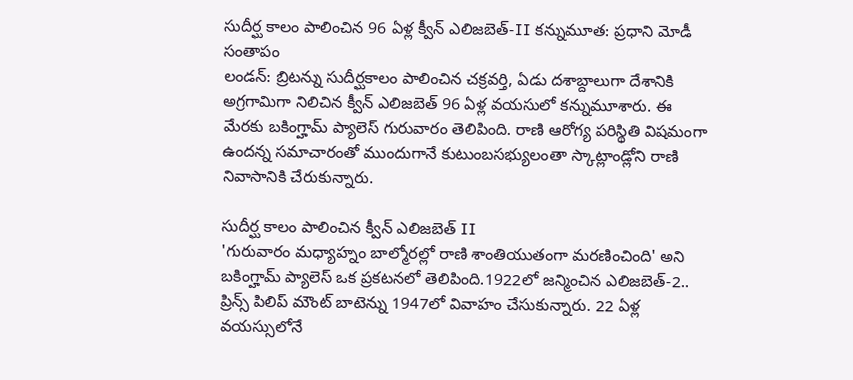సుదీర్ఘ కాలం పాలించిన 96 ఏళ్ల క్వీన్ ఎలిజబెత్-II కన్నుమూత: ప్రధాని మోడీ సంతాపం
లండన్: బ్రిటన్ను సుదీర్ఘకాలం పాలించిన చక్రవర్తి, ఏడు దశాబ్దాలుగా దేశానికి అగ్రగామిగా నిలిచిన క్వీన్ ఎలిజబెత్ 96 ఏళ్ల వయసులో కన్నుమూశారు. ఈ మేరకు బకింగ్హామ్ ప్యాలెస్ గురువారం తెలిపింది. రాణి ఆరోగ్య పరిస్థితి విషమంగా ఉందన్న సమాచారంతో ముందుగానే కుటుంబసభ్యులంతా స్కాట్లాండ్లోని రాణి నివాసానికి చేరుకున్నారు.

సుదీర్ఘ కాలం పాలించిన క్వీన్ ఎలిజబెత్ II
'గురువారం మధ్యాహ్నం బాల్మోరల్లో రాణి శాంతియుతంగా మరణించింది' అని బకింగ్హామ్ ప్యాలెస్ ఒక ప్రకటనలో తెలిపింది.1922లో జన్మించిన ఎలిజబెత్-2.. ప్రిన్స్ పిలిప్ మౌంట్ బాటెన్ను 1947లో వివాహం చేసుకున్నారు. 22 ఏళ్ల వయస్సులోనే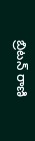బ్రిటన్ రాణి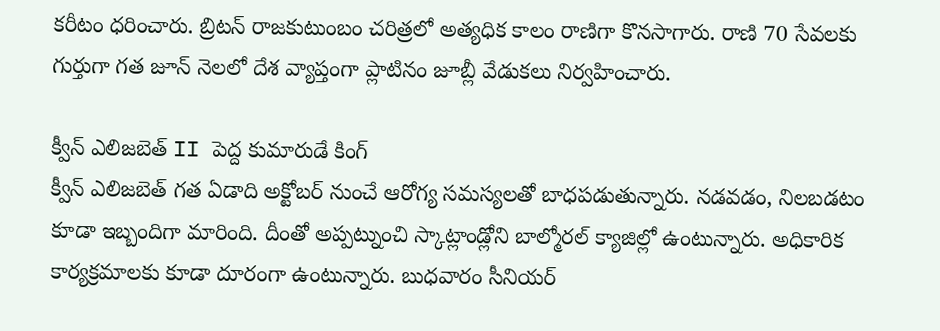కరీటం ధరించారు. బ్రిటన్ రాజకుటుంబం చరిత్రలో అత్యధిక కాలం రాణిగా కొనసాగారు. రాణి 70 సేవలకు గుర్తుగా గత జూన్ నెలలో దేశ వ్యాప్తంగా ప్లాటినం జూబ్లీ వేడుకలు నిర్వహించారు.

క్వీన్ ఎలిజబెత్ II పెద్ద కుమారుడే కింగ్
క్వీన్ ఎలిజబెత్ గత ఏడాది అక్టోబర్ నుంచే ఆరోగ్య సమస్యలతో బాధపడుతున్నారు. నడవడం, నిలబడటం కూడా ఇబ్బందిగా మారింది. దీంతో అప్పట్నుంచి స్కాట్లాండ్లోని బాల్మోరల్ క్యాజిల్లో ఉంటున్నారు. అధికారిక కార్యక్రమాలకు కూడా దూరంగా ఉంటున్నారు. బుధవారం సీనియర్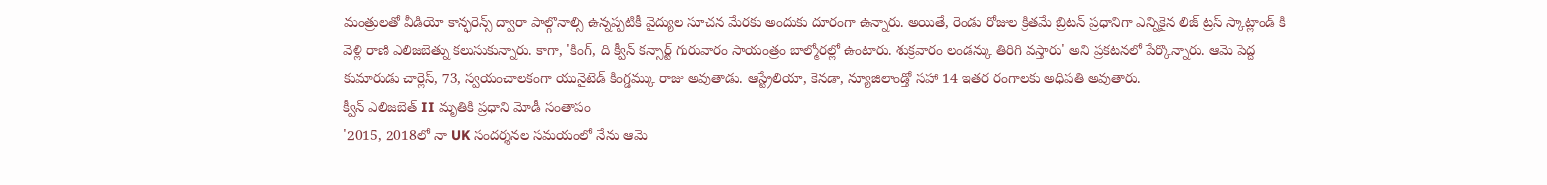మంత్రులతో వీడియో కాన్ఫరెన్స్ ద్వారా పాల్గొనాల్సి ఉన్నప్పటికీ వైద్యుల సూచన మేరకు అందుకు దూరంగా ఉన్నారు. అయితే, రెండు రోజుల క్రితమే బ్రిటన్ ప్రధానిగా ఎన్నికైన లిజ్ ట్రస్ స్కాట్లాండ్ కి వెళ్లి రాణి ఎలిజబెత్ను కలుసుకున్నారు. కాగా, 'కింగ్, ది క్వీన్ కన్సార్ట్ గురువారం సాయంత్రం బాల్మోరల్లో ఉంటారు. శుక్రవారం లండన్కు తిరిగి వస్తారు' అని ప్రకటనలో పేర్కొన్నారు. ఆమె పెద్ద కుమారుడు చార్లెస్, 73, స్వయంచాలకంగా యునైటెడ్ కింగ్డమ్కు రాజు అవుతాడు. ఆస్ట్రేలియా, కెనడా, న్యూజిలాండ్తో సహా 14 ఇతర రంగాలకు అధిపతి అవుతారు.
క్వీన్ ఎలిజబెత్ II మృతికి ప్రధాని మోడీ సంతాపం
'2015, 2018లో నా UK సందర్శనల సమయంలో నేను ఆమె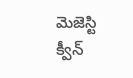మెజెస్టి క్వీన్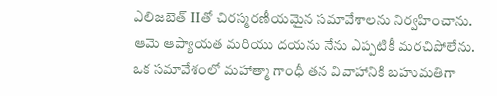ఎలిజబెత్ IIతో చిరస్మరణీయమైన సమావేశాలను నిర్వహించాను. ఆమె ఆప్యాయత మరియు దయను నేను ఎప్పటికీ మరచిపోలేను. ఒక సమావేశంలో మహాత్మా గాంధీ తన వివాహానికి బహుమతిగా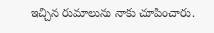ఇచ్చిన రుమాలును నాకు చూపించారు.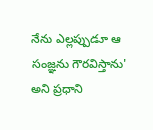నేను ఎల్లప్పుడూ ఆ సంజ్ఞను గౌరవిస్తాను' అని ప్రధాని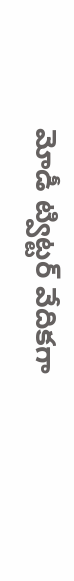మోడీ ట్విట్టర్ వేదికగా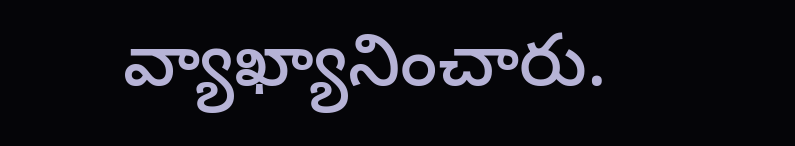వ్యాఖ్యానించారు.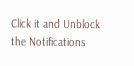Click it and Unblock the Notifications